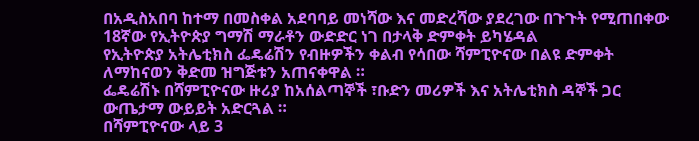በአዲስአበባ ከተማ በመስቀል አደባባይ መነሻው እና መድረሻው ያደረገው በጉጉት የሚጠበቀው 18ኛው የኢትዮጵያ ግማሽ ማራቶን ውድድር ነገ በታላቅ ድምቀት ይካሄዳል
የኢትዮጵያ አትሌቲክስ ፌዴሬሽን የብዙዎችን ቀልብ የሳበው ሻምፒዮናው በልዩ ድምቀት ለማከናወን ቅድመ ዝግጅቱን አጠናቀዋል ።
ፌዴሬሽኑ በሻምፒዮናው ዙሪያ ከአሰልጣኞች ፣ቡድን መሪዎች እና አትሌቲክስ ዳኞች ጋር ውጤታማ ውይይት አድርጓል ።
በሻምፒዮናው ላይ 3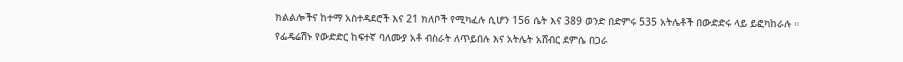ክልልሎችና ከተማ አስተዳደሮች እና 21 ክለቦች የሚካፈሉ ሲሆን 156 ሴት እና 389 ወንድ በድምሩ 535 አትሌቶች በውድድሩ ላይ ይፎካከራሉ ።
የፌዴሬሽኑ የውድድር ከፍተኛ ባለሙያ አቶ ብስራት ለጥይበሉ እና አትሌት አሸብር ደምሴ በጋራ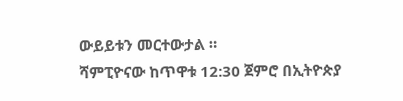ውይይቱን መርተውታል ።
ሻምፒዮናው ከጥዋቱ 12:30 ጀምሮ በኢትዮጵያ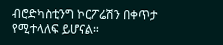ብሮድካስቲንግ ኮርፖሬሽን በቀጥታ የሚተላለፍ ይሆናል።